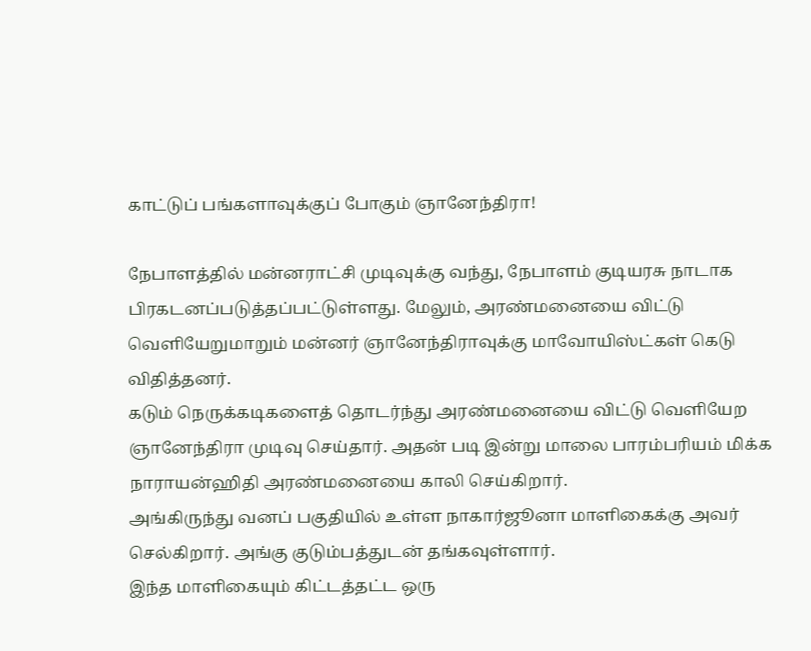காட்டுப் பங்களாவுக்குப் போகும் ஞானேந்திரா!

நேபாளத்தில் மன்னராட்சி முடிவுக்கு வந்து, நேபாளம் குடியரசு நாடாக பிரகடனப்படுத்தப்பட்டுள்ளது. மேலும், அரண்மனையை விட்டு வெளியேறுமாறும் மன்னர் ஞானேந்திராவுக்கு மாவோயிஸ்ட்கள் கெடு விதித்தனர்.
கடும் நெருக்கடிகளைத் தொடர்ந்து அரண்மனையை விட்டு வெளியேற ஞானேந்திரா முடிவு செய்தார். அதன் படி இன்று மாலை பாரம்பரியம் மிக்க நாராயன்ஹிதி அரண்மனையை காலி செய்கிறார்.
அங்கிருந்து வனப் பகுதியில் உள்ள நாகார்ஜூனா மாளிகைக்கு அவர் செல்கிறார். அங்கு குடும்பத்துடன் தங்கவுள்ளார்.
இந்த மாளிகையும் கிட்டத்தட்ட ஒரு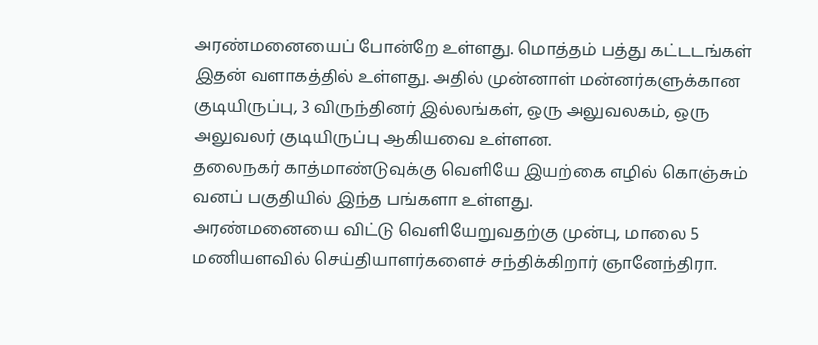அரண்மனையைப் போன்றே உள்ளது. மொத்தம் பத்து கட்டடங்கள் இதன் வளாகத்தில் உள்ளது. அதில் முன்னாள் மன்னர்களுக்கான குடியிருப்பு, 3 விருந்தினர் இல்லங்கள், ஒரு அலுவலகம், ஒரு அலுவலர் குடியிருப்பு ஆகியவை உள்ளன.
தலைநகர் காத்மாண்டுவுக்கு வெளியே இயற்கை எழில் கொஞ்சும் வனப் பகுதியில் இந்த பங்களா உள்ளது.
அரண்மனையை விட்டு வெளியேறுவதற்கு முன்பு, மாலை 5 மணியளவில் செய்தியாளர்களைச் சந்திக்கிறார் ஞானேந்திரா.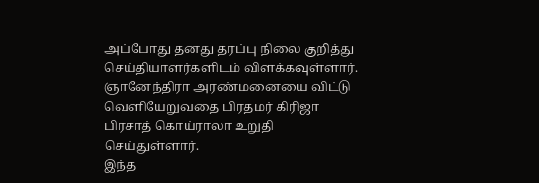அப்போது தனது தரப்பு நிலை குறித்து செய்தியாளர்களிடம் விளக்கவுள்ளார்.
ஞானேந்திரா அரண்மனையை விட்டு வெளியேறுவதை பிரதமர் கிரிஜா பிரசாத் கொய்ராலா உறுதி செய்துள்ளார்.
இந்த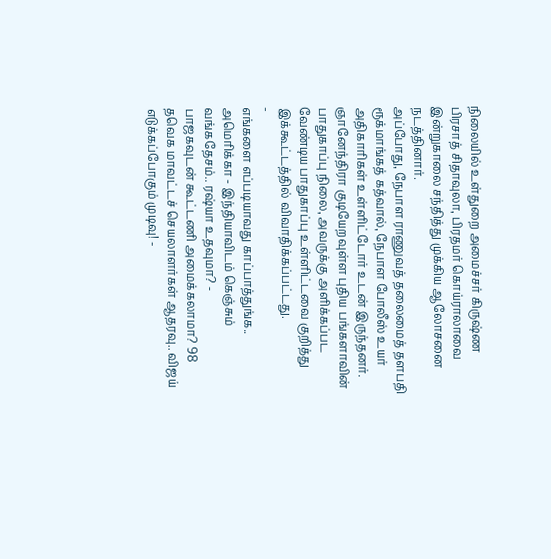நிலையில் உள்துறை அமைச்சர் கிருஷ்ண பிரசாத் சிதாவுலா, பிரதமர் கொய்ராலாவை இன்றுகாலை சந்தித்து முக்கிய ஆலோசனை நடத்தினார்.
அப்போது, நேபாள ராணுவத் தலைமைத் தளபதி ரூக்மாங்கத் கத்வால், நேபாள போலீஸ் உயர் அதிகாரிகள் உள்ளிட்டோர் உடன் இருந்தனர்.
ஞானேந்திரா குடியேறவுள்ள புதிய பங்களாவின் பாதுகாப்பு நிலை, அவருக்கு அளிக்கப்பட வேண்டிய பாதுகாப்பு உள்ளிட்டவை குறித்து இக்கூட்டத்தில் விவாதிக்கப்பட்டது.
-
எங்களை எப்படியாவது காப்பாத்துங்க.. அமெரிக்கா - இந்தியாவிடம் கெஞ்சும் வங்கதேசம்.. ரஷ்யா உதவுமா? -
பாஜகவுடன் கூட்டணி அமைக்கலாமா? 98 தவெக மாவட்டச் செயலாளர்கள் ஆதரவு.. விஜய் எடுக்கப்போகும் முடிவு! -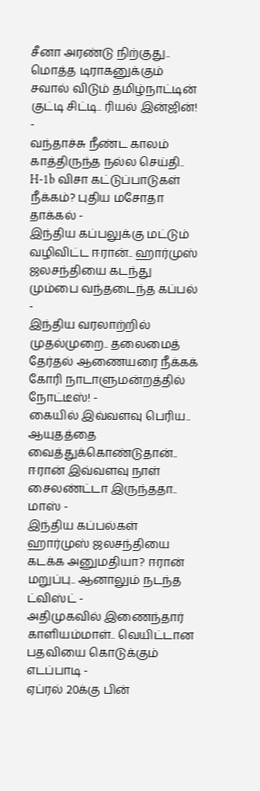சீனா அரண்டு நிற்குது.. மொத்த டிராகனுக்கும் சவால் விடும் தமிழ்நாட்டின் குட்டி சிட்டி.. ரியல் இன்ஜின்! -
வந்தாச்சு நீண்ட காலம் காத்திருந்த நல்ல செய்தி.. H-1b விசா கட்டுப்பாடுகள் நீக்கம்? புதிய மசோதா தாக்கல் -
இந்திய கப்பலுக்கு மட்டும் வழிவிட்ட ஈரான்.. ஹார்முஸ் ஜலசந்தியை கடந்து மும்பை வந்தடைந்த கப்பல் -
இந்திய வரலாற்றில் முதல்முறை.. தலைமைத் தேர்தல் ஆணையரை நீக்கக் கோரி நாடாளுமன்றத்தில் நோட்டீஸ்! -
கையில் இவ்வளவு பெரிய.. ஆயுதத்தை வைத்துக்கொண்டுதான்.. ஈரான் இவ்வளவு நாள் சைலண்ட்டா இருந்ததா.. மாஸ் -
இந்திய கப்பல்கள் ஹார்முஸ் ஜலசந்தியை கடக்க அனுமதியா? ஈரான் மறுப்பு.. ஆனாலும் நடந்த ட்விஸ்ட் -
அதிமுகவில் இணைந்தார் காளியம்மாள்.. வெயிட்டான பதவியை கொடுக்கும் எடப்பாடி -
ஏப்ரல் 20க்கு பின்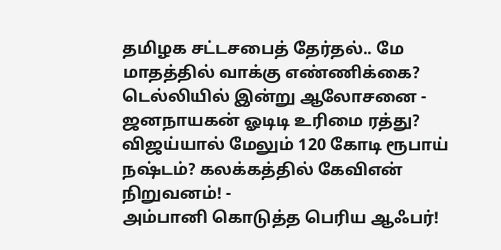தமிழக சட்டசபைத் தேர்தல்.. மே மாதத்தில் வாக்கு எண்ணிக்கை? டெல்லியில் இன்று ஆலோசனை -
ஜனநாயகன் ஓடிடி உரிமை ரத்து? விஜய்யால் மேலும் 120 கோடி ரூபாய் நஷ்டம்? கலக்கத்தில் கேவிஎன் நிறுவனம்! -
அம்பானி கொடுத்த பெரிய ஆஃபர்!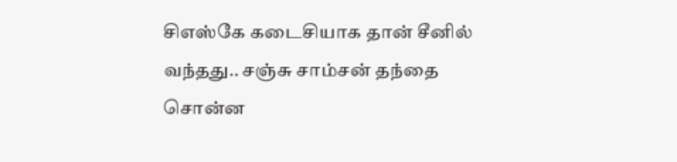சிஎஸ்கே கடைசியாக தான் சீனில் வந்தது.. சஞ்சு சாம்சன் தந்தை சொன்ன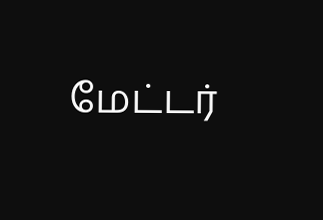மேட்டர்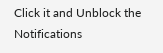Click it and Unblock the Notifications